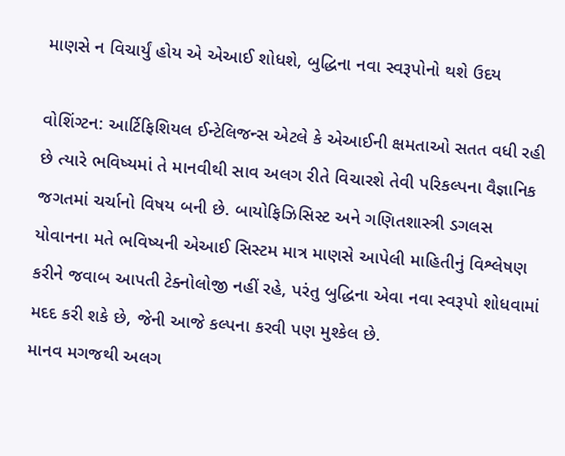માણસે ન વિચાર્યું હોય એ એઆઈ શોધશે, બુદ્ધિના નવા સ્વરૂપોનો થશે ઉદય

વોશિંગ્ટન: આર્ટિફિશિયલ ઈન્ટેલિજન્સ એટલે કે એઆઈની ક્ષમતાઓ સતત વધી રહી છે ત્યારે ભવિષ્યમાં તે માનવીથી સાવ અલગ રીતે વિચારશે તેવી પરિકલ્પના વૈજ્ઞાનિક જગતમાં ચર્ચાનો વિષય બની છે. બાયોફિઝિસિસ્ટ અને ગણિતશાસ્ત્રી ડગલસ યોવાનના મતે ભવિષ્યની એઆઈ સિસ્ટમ માત્ર માણસે આપેલી માહિતીનું વિશ્લેષણ કરીને જવાબ આપતી ટેક્નોલોજી નહીં રહે, પરંતુ બુદ્ધિના એવા નવા સ્વરૂપો શોધવામાં મદદ કરી શકે છે, જેની આજે કલ્પના કરવી પણ મુશ્કેલ છે.
માનવ મગજથી અલગ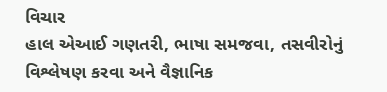વિચાર
હાલ એઆઈ ગણતરી, ભાષા સમજવા, તસવીરોનું વિશ્લેષણ કરવા અને વૈજ્ઞાનિક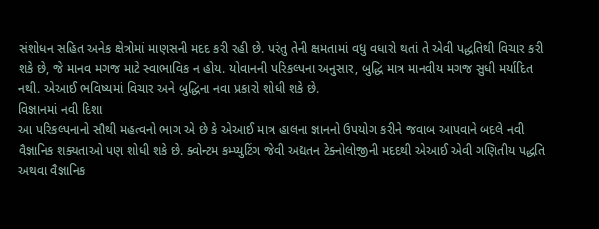સંશોધન સહિત અનેક ક્ષેત્રોમાં માણસની મદદ કરી રહી છે. પરંતુ તેની ક્ષમતામાં વધુ વધારો થતાં તે એવી પદ્ધતિથી વિચાર કરી શકે છે, જે માનવ મગજ માટે સ્વાભાવિક ન હોય. યોવાનની પરિકલ્પના અનુસાર, બુદ્ધિ માત્ર માનવીય મગજ સુધી મર્યાદિત નથી. એઆઈ ભવિષ્યમાં વિચાર અને બુદ્ધિના નવા પ્રકારો શોધી શકે છે.
વિજ્ઞાનમાં નવી દિશા
આ પરિકલ્પનાનો સૌથી મહત્વનો ભાગ એ છે કે એઆઈ માત્ર હાલના જ્ઞાનનો ઉપયોગ કરીને જવાબ આપવાને બદલે નવી વૈજ્ઞાનિક શક્યતાઓ પણ શોધી શકે છે. ક્વોન્ટમ કમ્પ્યુટિંગ જેવી અદ્યતન ટેક્નોલોજીની મદદથી એઆઈ એવી ગણિતીય પદ્ધતિ અથવા વૈજ્ઞાનિક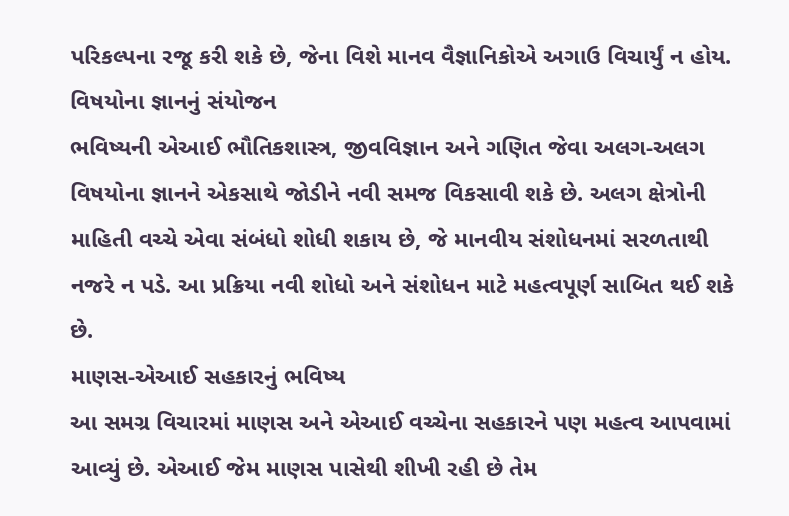પરિકલ્પના રજૂ કરી શકે છે, જેના વિશે માનવ વૈજ્ઞાનિકોએ અગાઉ વિચાર્યું ન હોય.
વિષયોના જ્ઞાનનું સંયોજન
ભવિષ્યની એઆઈ ભૌતિકશાસ્ત્ર, જીવવિજ્ઞાન અને ગણિત જેવા અલગ-અલગ વિષયોના જ્ઞાનને એકસાથે જોડીને નવી સમજ વિકસાવી શકે છે. અલગ ક્ષેત્રોની માહિતી વચ્ચે એવા સંબંધો શોધી શકાય છે, જે માનવીય સંશોધનમાં સરળતાથી નજરે ન પડે. આ પ્રક્રિયા નવી શોધો અને સંશોધન માટે મહત્વપૂર્ણ સાબિત થઈ શકે છે.
માણસ-એઆઈ સહકારનું ભવિષ્ય
આ સમગ્ર વિચારમાં માણસ અને એઆઈ વચ્ચેના સહકારને પણ મહત્વ આપવામાં આવ્યું છે. એઆઈ જેમ માણસ પાસેથી શીખી રહી છે તેમ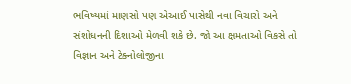ભવિષ્યમાં માણસો પણ એઆઈ પાસેથી નવા વિચારો અને સંશોધનની દિશાઓ મેળવી શકે છે. જો આ ક્ષમતાઓ વિકસે તો વિજ્ઞાન અને ટેક્નોલોજીના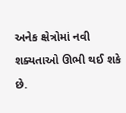અનેક ક્ષેત્રોમાં નવી શક્યતાઓ ઊભી થઈ શકે છે.